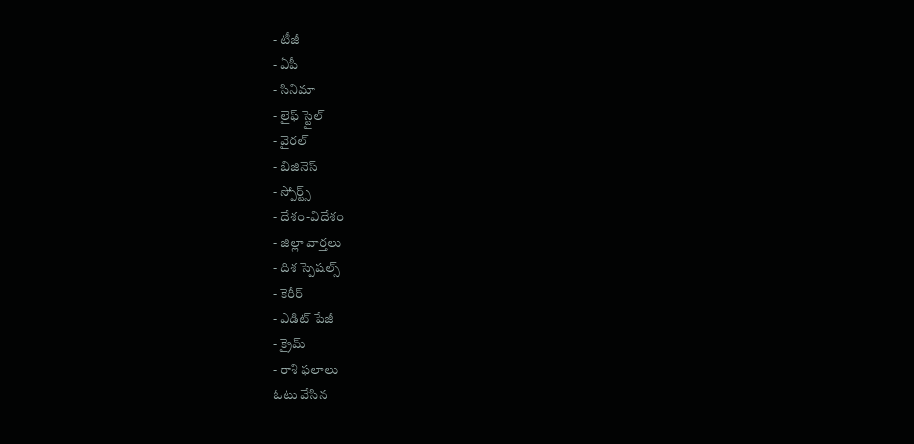- టీజీ
- ఏపీ
- సినిమా
- లైఫ్ స్టైల్
- వైరల్
- బిజినెస్
- స్పోర్ట్స్
- దేశం-విదేశం
- జిల్లా వార్తలు
- దిశ స్పెషల్స్
- కెరీర్
- ఎడిట్ పేజీ
- క్రైమ్
- రాశి ఫలాలు
ఓటు వేసిన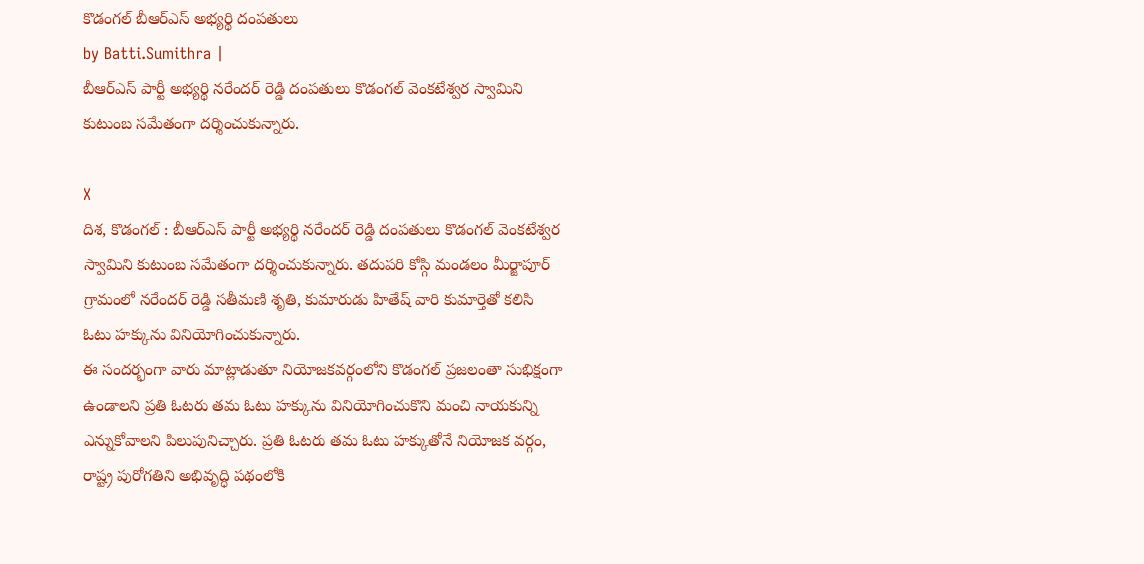కొడంగల్ బీఆర్ఎస్ అభ్యర్థి దంపతులు
by Batti.Sumithra |
బీఆర్ఎస్ పార్టీ అభ్యర్థి నరేందర్ రెడ్డి దంపతులు కొడంగల్ వెంకటేశ్వర స్వామిని కుటుంబ సమేతంగా దర్శించుకున్నారు.

X
దిశ, కొడంగల్ : బీఆర్ఎస్ పార్టీ అభ్యర్థి నరేందర్ రెడ్డి దంపతులు కొడంగల్ వెంకటేశ్వర స్వామిని కుటుంబ సమేతంగా దర్శించుకున్నారు. తదుపరి కోస్గి మండలం మీర్జాపూర్ గ్రామంలో నరేందర్ రెడ్డి సతీమణి శృతి, కుమారుడు హితేష్ వారి కుమార్తెతో కలిసి ఓటు హక్కును వినియోగించుకున్నారు.
ఈ సందర్భంగా వారు మాట్లాడుతూ నియోజకవర్గంలోని కొడంగల్ ప్రజలంతా సుభిక్షంగా ఉండాలని ప్రతి ఓటరు తమ ఓటు హక్కును వినియోగించుకొని మంచి నాయకున్ని ఎన్నుకోవాలని పిలుపునిచ్చారు. ప్రతి ఓటరు తమ ఓటు హక్కుతోనే నియోజక వర్గం, రాష్ట్ర పురోగతిని అభివృద్ధి పథంలోకి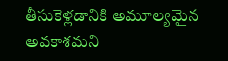తీసుకెళ్లడానికి అమూల్యమైన అవకాశమని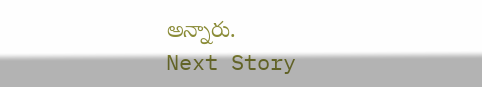అన్నారు.
Next Story